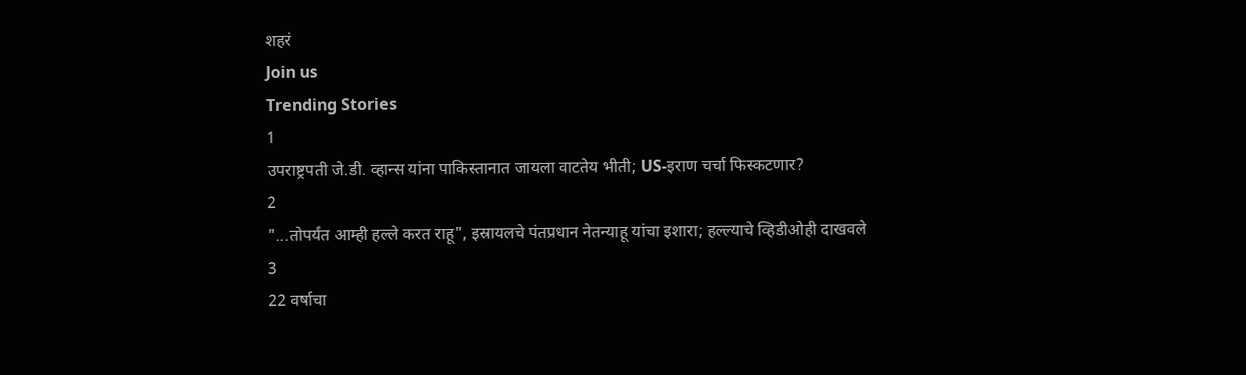शहरं
Join us
Trending Stories
1
उपराष्ट्रपती जे.डी. व्हान्स यांना पाकिस्तानात जायला वाटतेय भीती; US-इराण चर्चा फिस्कटणार?
2
"...तोपर्यंत आम्ही हल्ले करत राहू", इस्रायलचे पंतप्रधान नेतन्याहू यांचा इशारा; हल्ल्याचे व्हिडीओही दाखवले
3
22 वर्षाचा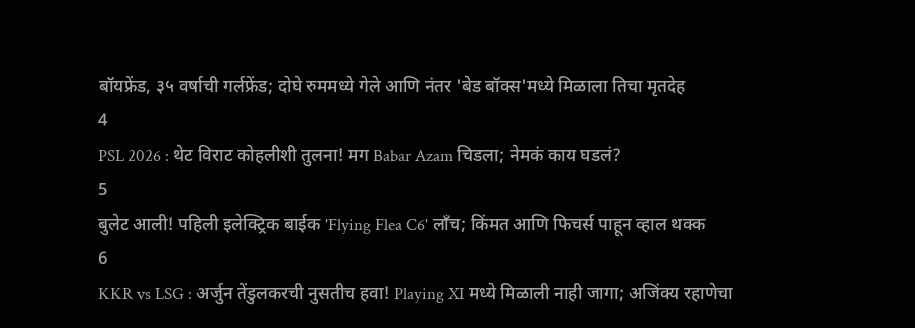बॉयफ्रेंड, ३५ वर्षाची गर्लफ्रेंड; दोघे रुममध्ये गेले आणि नंतर 'बेड बॉक्स'मध्ये मिळाला तिचा मृतदेह
4
PSL 2026 : थेट विराट कोहलीशी तुलना! मग Babar Azam चिडला; नेमकं काय घडलं?
5
बुलेट आली! पहिली इलेक्ट्रिक बाईक 'Flying Flea C6' लाँच; किंमत आणि फिचर्स पाहून व्हाल थक्क
6
KKR vs LSG : अर्जुन तेंडुलकरची नुसतीच हवा! Playing XI मध्ये मिळाली नाही जागा; अजिंक्य रहाणेचा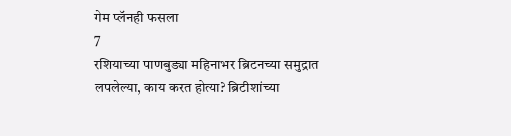गेम प्लॅनही फसला
7
रशियाच्या पाणबुड्या महिनाभर ब्रिटनच्या समुद्रात लपलेल्या, काय करत होत्या? ब्रिटीशांच्या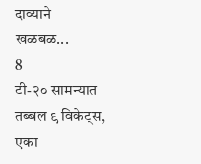दाव्याने खळबळ...
8
टी-२० सामन्यात तब्बल ९ विकेट्स, एका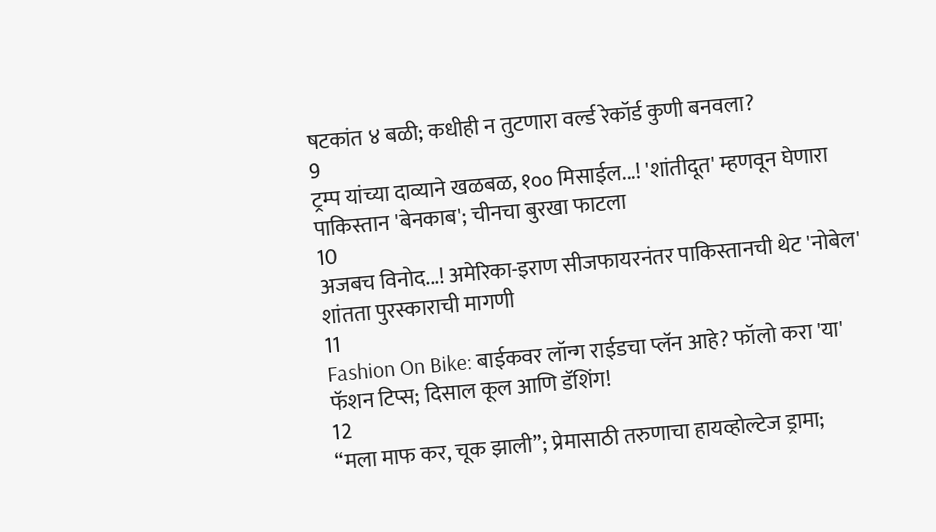षटकांत ४ बळी; कधीही न तुटणारा वर्ल्ड रेकॉर्ड कुणी बनवला?
9
ट्रम्प यांच्या दाव्याने खळबळ, १०० मिसाईल...! 'शांतीदूत' म्हणवून घेणारा पाकिस्तान 'बेनकाब'; चीनचा बुरखा फाटला
10
अजबच विनोद...! अमेरिका-इराण सीजफायरनंतर पाकिस्तानची थेट 'नोबेल' शांतता पुरस्काराची मागणी
11
Fashion On Bike: बाईकवर लॉन्ग राईडचा प्लॅन आहे? फॉलो करा 'या' फॅशन टिप्स; दिसाल कूल आणि डॅशिंग!
12
“मला माफ कर, चूक झाली”; प्रेमासाठी तरुणाचा हायव्होल्टेज ड्रामा;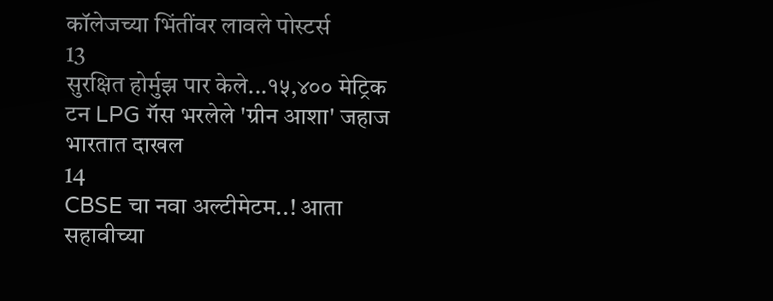कॉलेजच्या भिंतींवर लावले पोस्टर्स
13
सुरक्षित होर्मुझ पार केले...१५,४०० मेट्रिक टन LPG गॅस भरलेले 'ग्रीन आशा' जहाज भारतात दाखल
14
CBSE चा नवा अल्टीमेटम..! आता सहावीच्या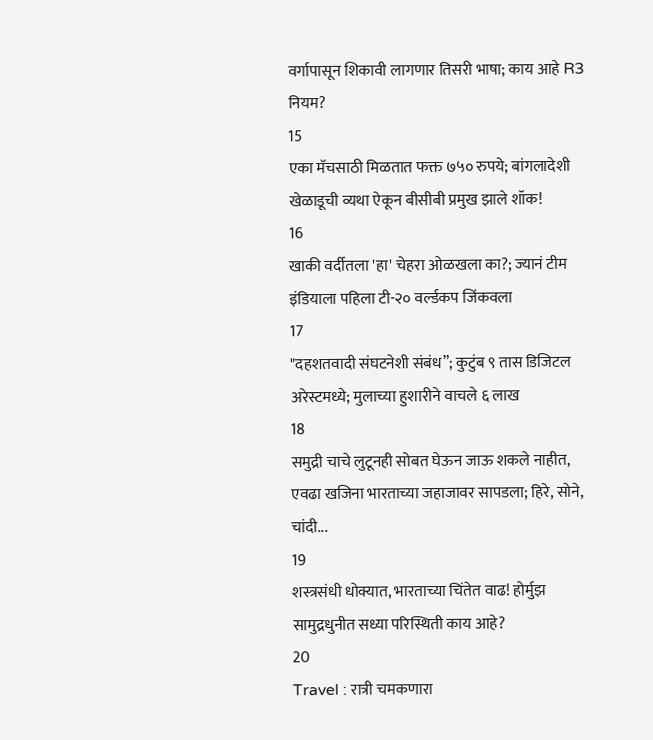वर्गापासून शिकावी लागणार तिसरी भाषा; काय आहे R3 नियम?
15
एका मॅचसाठी मिळतात फक्त ७५० रुपये; बांगलादेशी खेळाडूची व्यथा ऐकून बीसीबी प्रमुख झाले शॉक!
16
खाकी वर्दीतला 'हा' चेहरा ओळखला का?; ज्यानं टीम इंडियाला पहिला टी-२० वर्ल्डकप जिंकवला
17
"दहशतवादी संघटनेशी संबंध”; कुटुंब ९ तास डिजिटल अरेस्टमध्ये; मुलाच्या हुशारीने वाचले ६ लाख
18
समुद्री चाचे लुटूनही सोबत घेऊन जाऊ शकले नाहीत, एवढा खजिना भारताच्या जहाजावर सापडला; हिरे, सोने, चांदी...
19
शस्त्रसंधी धोक्यात, भारताच्या चिंतेत वाढ! होर्मुझ सामुद्रधुनीत सध्या परिस्थिती काय आहे?
20
Travel : रात्री चमकणारा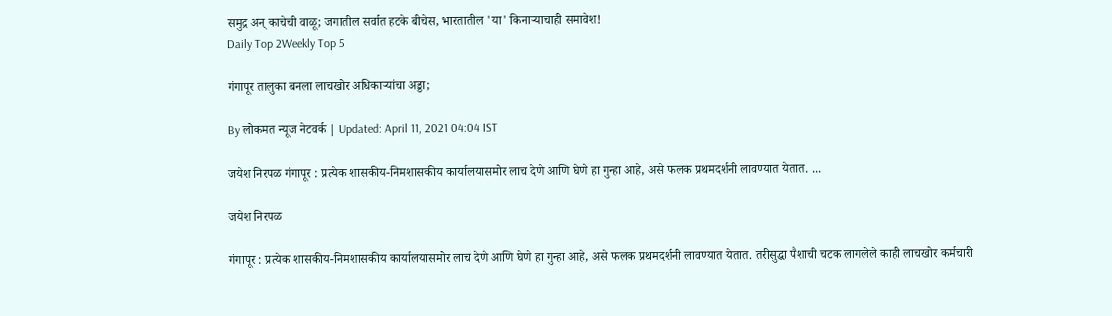समुद्र अन् काचेची वाळू; जगातील सर्वात हटके बीचेस, भारतातील 'या' किनाऱ्याचाही समावेश!
Daily Top 2Weekly Top 5

गंगापूर तालुका बनला लाचखोर अधिकाऱ्यांचा अड्डा;

By लोकमत न्यूज नेटवर्क | Updated: April 11, 2021 04:04 IST

जयेश निरपळ गंगापूर : प्रत्येक शासकीय-निमशासकीय कार्यालयासमोर लाच देणे आणि घेणे हा गुन्हा आहे, असे फलक प्रथमदर्शनी लावण्यात येतात. ...

जयेश निरपळ

गंगापूर : प्रत्येक शासकीय-निमशासकीय कार्यालयासमोर लाच देणे आणि घेणे हा गुन्हा आहे, असे फलक प्रथमदर्शनी लावण्यात येतात. तरीसुद्धा पैशाची चटक लागलेले काही लाचखोर कर्मचारी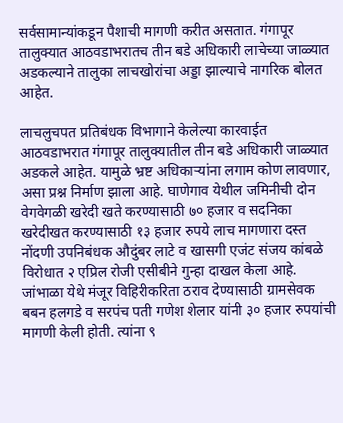सर्वसामान्यांकडून पैशाची मागणी करीत असतात. गंगापूर तालुक्यात आठवडाभरातच तीन बडे अधिकारी लाचेच्या जाळ्यात अडकल्याने तालुका लाचखोरांचा अड्डा झाल्याचे नागरिक बोलत आहेत.

लाचलुचपत प्रतिबंधक विभागाने केलेल्या कारवाईत आठवडाभरात गंगापूर तालुक्यातील तीन बडे अधिकारी जाळ्यात अडकले आहेत. यामुळे भ्रष्ट अधिकाऱ्यांना लगाम कोण लावणार, असा प्रश्न निर्माण झाला आहे. घाणेगाव येथील जमिनीची दोन वेगवेगळी खरेदी खते करण्यासाठी ७० हजार व सदनिका खरेदीखत करण्यासाठी १३ हजार रुपये लाच मागणारा दस्त नोंदणी उपनिबंधक औदुंबर लाटे व खासगी एजंट संजय कांबळे विरोधात २ एप्रिल रोजी एसीबीने गुन्हा दाखल केला आहे. जांभाळा येथे मंजूर विहिरीकरिता ठराव देण्यासाठी ग्रामसेवक बबन हलगडे व सरपंच पती गणेश शेलार यांनी ३० हजार रुपयांची मागणी केली होती. त्यांना ९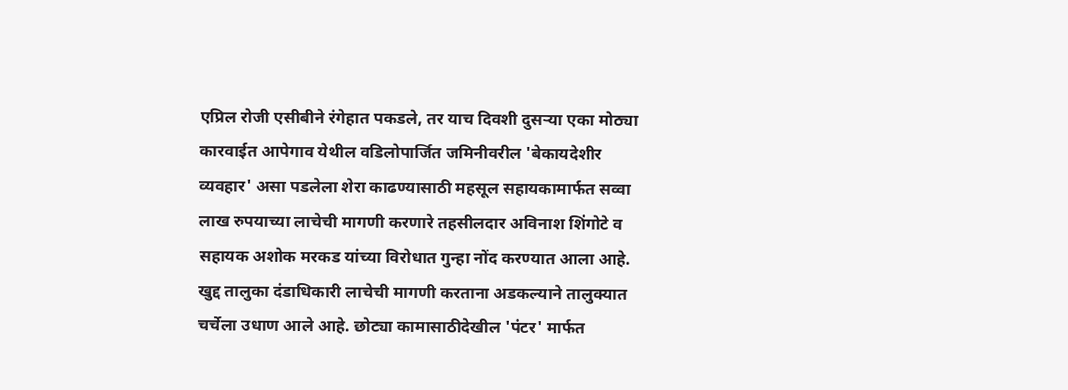एप्रिल रोजी एसीबीने रंगेहात पकडले, तर याच दिवशी दुसऱ्या एका मोठ्या कारवाईत आपेगाव येथील वडिलोपार्जित जमिनीवरील 'बेकायदेशीर व्यवहार' असा पडलेला शेरा काढण्यासाठी महसूल सहायकामार्फत सव्वा लाख रुपयाच्या लाचेची मागणी करणारे तहसीलदार अविनाश शिंगोटे व सहायक अशोक मरकड यांच्या विरोधात गुन्हा नोंद करण्यात आला आहे. खुद्द तालुका दंडाधिकारी लाचेची मागणी करताना अडकल्याने तालुक्यात चर्चेला उधाण आले आहे. छोट्या कामासाठीदेखील 'पंटर' मार्फत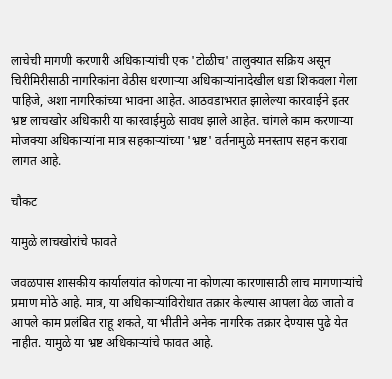लाचेची मागणी करणारी अधिकाऱ्यांची एक 'टोळीच' तालुक्यात सक्रिय असून चिरीमिरीसाठी नागरिकांना वेठीस धरणाऱ्या अधिकाऱ्यांनादेखील धडा शिकवला गेला पाहिजे, अशा नागरिकांच्या भावना आहेत. आठवडाभरात झालेल्या कारवाईने इतर भ्रष्ट लाचखोर अधिकारी या कारवाईमुळे सावध झाले आहेत. चांगले काम करणाऱ्या मोजक्या अधिकाऱ्यांना मात्र सहकाऱ्यांच्या 'भ्रष्ट' वर्तनामुळे मनस्ताप सहन करावा लागत आहे.

चौकट

यामुळे लाचखोरांचे फावते

जवळपास शासकीय कार्यालयांत कोणत्या ना कोणत्या कारणासाठी लाच मागणाऱ्यांचे प्रमाण मोठे आहे. मात्र, या अधिकाऱ्यांविरोधात तक्रार केल्यास आपला वेळ जातो व आपले काम प्रलंबित राहू शकते, या भीतीने अनेक नागरिक तक्रार देण्यास पुढे येत नाहीत. यामुळे या भ्रष्ट अधिकाऱ्यांचे फावत आहे.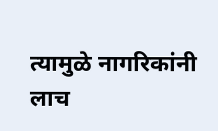त्यामुळे नागरिकांनी लाच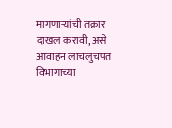मागणाऱ्यांची तक्रार दाखल करावी, असे आवाहन लाचलुचपत विभागाच्या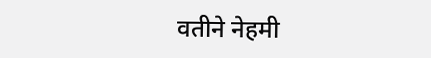वतीने नेहमी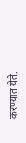करण्यात येते.